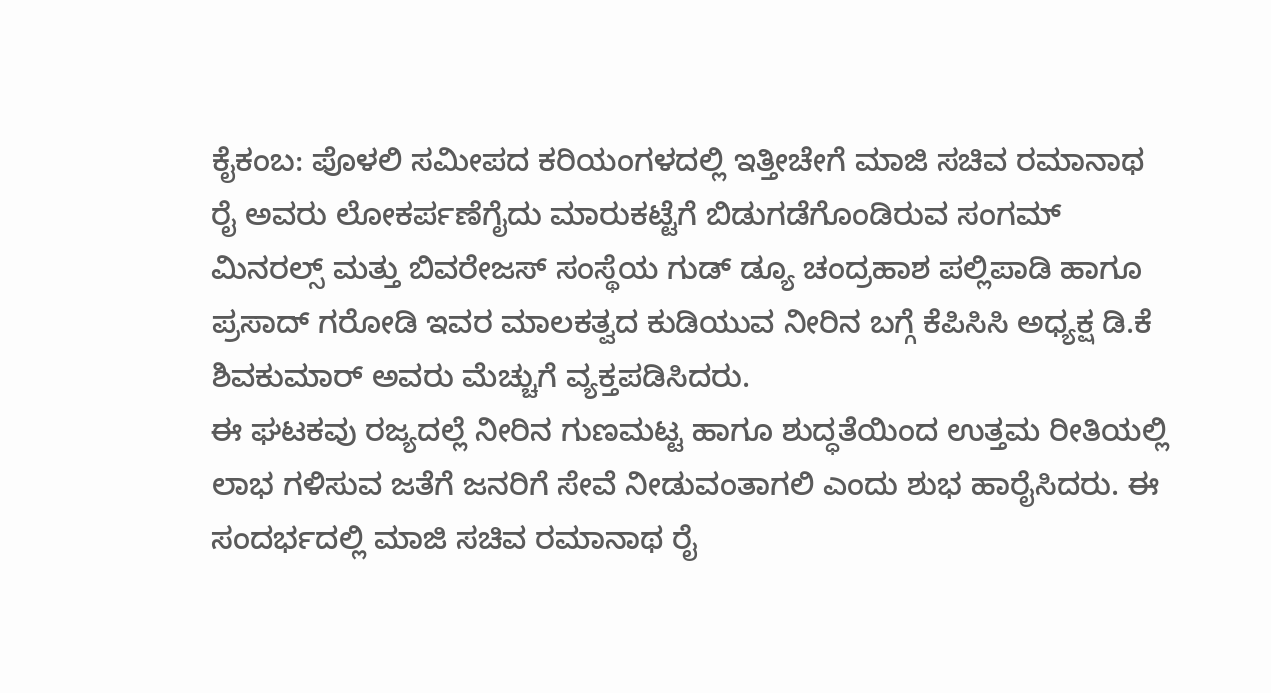ಕೈಕಂಬ: ಪೊಳಲಿ ಸಮೀಪದ ಕರಿಯಂಗಳದಲ್ಲಿ ಇತ್ತೀಚೇಗೆ ಮಾಜಿ ಸಚಿವ ರಮಾನಾಥ ರೈ ಅವರು ಲೋಕರ್ಪಣೆಗೈದು ಮಾರುಕಟ್ಟೆಗೆ ಬಿಡುಗಡೆಗೊಂಡಿರುವ ಸಂಗಮ್ ಮಿನರಲ್ಸ್ ಮತ್ತು ಬಿವರೇಜಸ್ ಸಂಸ್ಥೆಯ ಗುಡ್ ಡ್ಯೂ ಚಂದ್ರಹಾಶ ಪಲ್ಲಿಪಾಡಿ ಹಾಗೂ ಪ್ರಸಾದ್ ಗರೋಡಿ ಇವರ ಮಾಲಕತ್ವದ ಕುಡಿಯುವ ನೀರಿನ ಬಗ್ಗೆ ಕೆಪಿಸಿಸಿ ಅಧ್ಯಕ್ಷ ಡಿ.ಕೆ ಶಿವಕುಮಾರ್ ಅವರು ಮೆಚ್ಚುಗೆ ವ್ಯಕ್ತಪಡಿಸಿದರು.
ಈ ಘಟಕವು ರಜ್ಯದಲ್ಲೆ ನೀರಿನ ಗುಣಮಟ್ಟ ಹಾಗೂ ಶುದ್ಧತೆಯಿಂದ ಉತ್ತಮ ರೀತಿಯಲ್ಲಿ ಲಾಭ ಗಳಿಸುವ ಜತೆಗೆ ಜನರಿಗೆ ಸೇವೆ ನೀಡುವಂತಾಗಲಿ ಎಂದು ಶುಭ ಹಾರೈಸಿದರು. ಈ ಸಂದರ್ಭದಲ್ಲಿ ಮಾಜಿ ಸಚಿವ ರಮಾನಾಥ ರೈ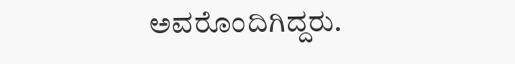ಅವರೊಂದಿಗಿದ್ದರು.